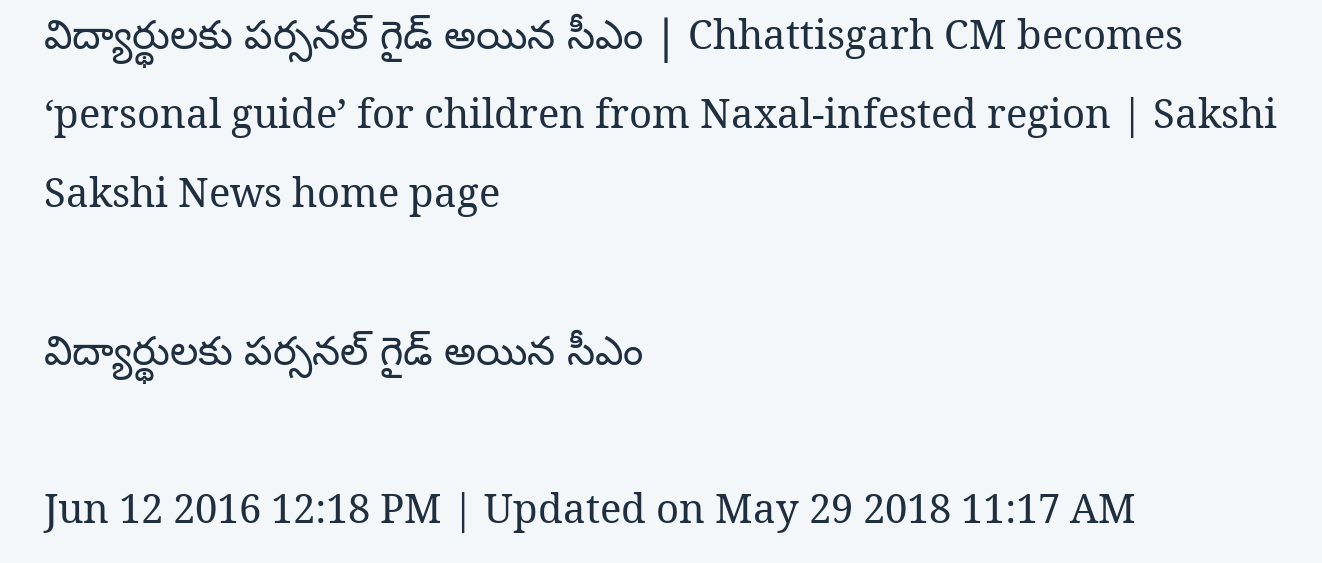విద్యార్థులకు పర్సనల్ గైడ్ అయిన సీఎం | Chhattisgarh CM becomes ‘personal guide’ for children from Naxal-infested region | Sakshi
Sakshi News home page

విద్యార్థులకు పర్సనల్ గైడ్ అయిన సీఎం

Jun 12 2016 12:18 PM | Updated on May 29 2018 11:17 AM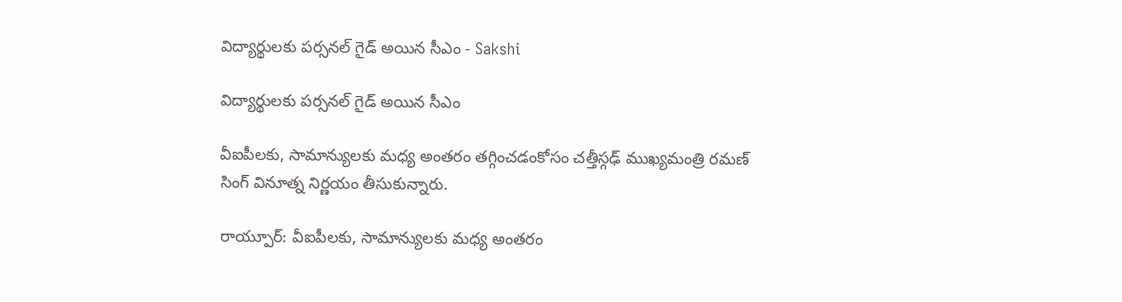విద్యార్థులకు పర్సనల్ గైడ్ అయిన సీఎం - Sakshi

విద్యార్థులకు పర్సనల్ గైడ్ అయిన సీఎం

వీఐపీలకు, సామాన్యులకు మధ్య అంతరం తగ్గించడంకోసం చత్తీస్గఢ్ ముఖ్యమంత్రి రమణ్ సింగ్ వినూత్న నిర్ణయం తీసుకున్నారు.

రాయ్పూర్: వీఐపీలకు, సామాన్యులకు మధ్య అంతరం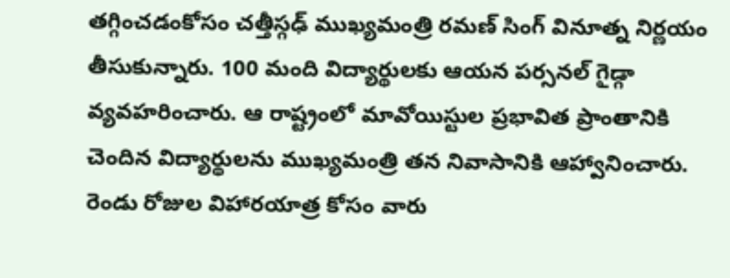తగ్గించడంకోసం చత్తీస్గఢ్ ముఖ్యమంత్రి రమణ్ సింగ్ వినూత్న నిర్ణయం తీసుకున్నారు. 100 మంది విద్యార్థులకు ఆయన పర్సనల్ గైడ్గా వ్యవహరించారు. ఆ రాష్ట్రంలో మావోయిస్టుల ప్రభావిత ప్రాంతానికి చెందిన విద్యార్థులను ముఖ్యమంత్రి తన నివాసానికి ఆహ్వానించారు. రెండు రోజుల విహారయాత్ర కోసం వారు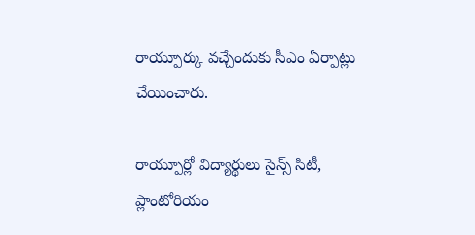రాయ్పూర్కు వచ్చేందుకు సీఎం ఏర్పాట్లు చేయించారు.

రాయ్పూర్లో విద్యార్థులు సైన్స్ సిటీ, ప్లాంటోరియం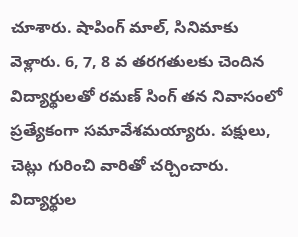చూశారు. షాపింగ్ మాల్, సినిమాకు వెళ్లారు. 6, 7, 8 వ తరగతులకు చెందిన విద్యార్థులతో రమణ్ సింగ్ తన నివాసంలో ప్రత్యేకంగా సమావేశమయ్యారు. పక్షులు, చెట్లు గురించి వారితో చర్చించారు. విద్యార్థుల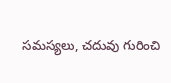సమస్యలు, చదువు గురించి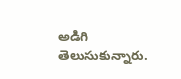అడిగి తెలుసుకున్నారు.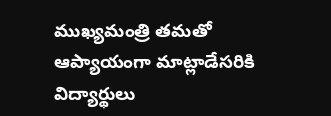ముఖ్యమంత్రి తమతో ఆప్యాయంగా మాట్లాడేసరికి విద్యార్థులు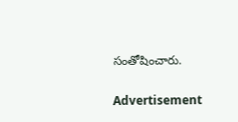సంతోషించారు.

Advertisement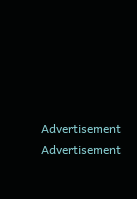Advertisement
Advertisement